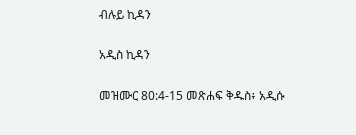ብሉይ ኪዳን

አዲስ ኪዳን

መዝሙር 80:4-15 መጽሐፍ ቅዱስ፥ አዲሱ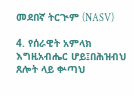መደበኛ ትርጒም (NASV)

4. የሰራዊት አምላክ እግዚአብሔር ሆይ፤በሕዝብህ ጸሎት ላይ ቍጣህ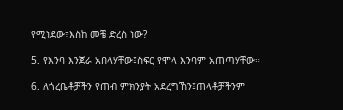የሚነደው፣እስከ መቼ ድረስ ነው?

5. የእንባ እንጀራ አበላሃቸው፤ስፍር የሞላ እንባም አጠጣሃቸው።

6. ለጎረቤቶቻችን የጠብ ምክንያት አደረግኸን፤ጠላቶቻችንም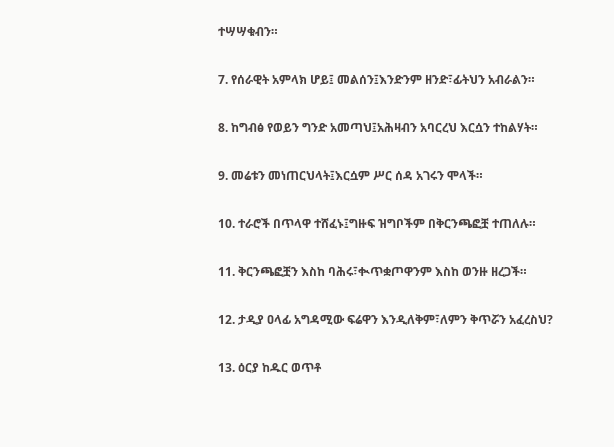ተሣሣቁብን።

7. የሰራዊት አምላክ ሆይ፤ መልሰን፤እንድንም ዘንድ፣ፊትህን አብራልን።

8. ከግብፅ የወይን ግንድ አመጣህ፤አሕዛብን አባርረህ እርሷን ተከልሃት።

9. መሬቱን መነጠርህላት፤እርሷም ሥር ሰዳ አገሩን ሞላች።

10. ተራሮች በጥላዋ ተሸፈኑ፤ግዙፍ ዝግቦችም በቅርንጫፎቿ ተጠለሉ።

11. ቅርንጫፎቿን እስከ ባሕሩ፣ቊጥቋጦዋንም እስከ ወንዙ ዘረጋች።

12. ታዲያ ዐላፊ አግዳሚው ፍሬዋን እንዲለቅም፣ለምን ቅጥሯን አፈረስህ?

13. ዕርያ ከዱር ወጥቶ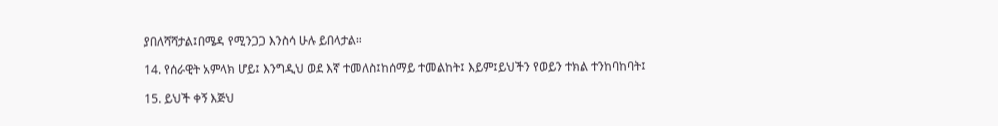ያበለሻሻታል፤በሜዳ የሚንጋጋ እንስሳ ሁሉ ይበላታል።

14. የሰራዊት አምላክ ሆይ፤ እንግዲህ ወደ እኛ ተመለስ፤ከሰማይ ተመልከት፤ እይም፤ይህችን የወይን ተክል ተንከባከባት፤

15. ይህች ቀኝ እጅህ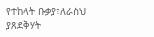የተከላት ቡቃያ፣ለራስህ ያጸደቅሃት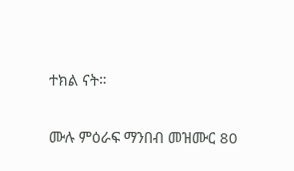ተክል ናት።

ሙሉ ምዕራፍ ማንበብ መዝሙር 80